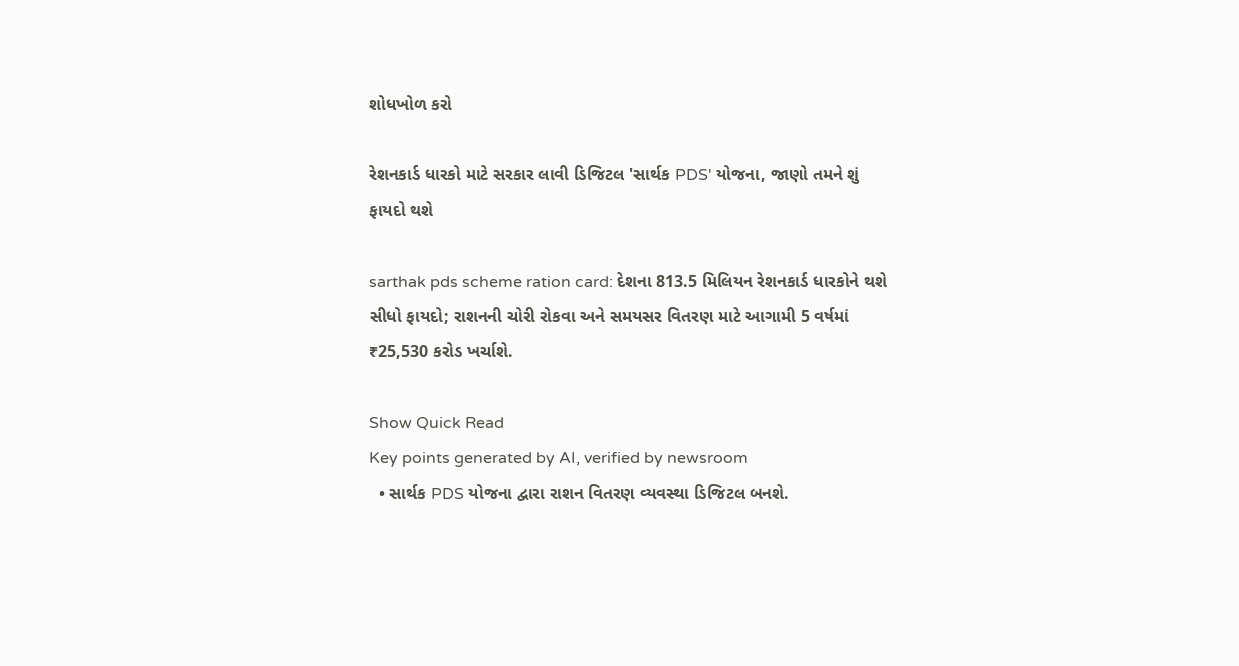શોધખોળ કરો

રેશનકાર્ડ ધારકો માટે સરકાર લાવી ડિજિટલ 'સાર્થક PDS' યોજના, જાણો તમને શું ફાયદો થશે

sarthak pds scheme ration card: દેશના 813.5 મિલિયન રેશનકાર્ડ ધારકોને થશે સીધો ફાયદો; રાશનની ચોરી રોકવા અને સમયસર વિતરણ માટે આગામી 5 વર્ષમાં ₹25,530 કરોડ ખર્ચાશે.

Show Quick Read
Key points generated by AI, verified by newsroom
  • સાર્થક PDS યોજના દ્વારા રાશન વિતરણ વ્યવસ્થા ડિજિટલ બનશે.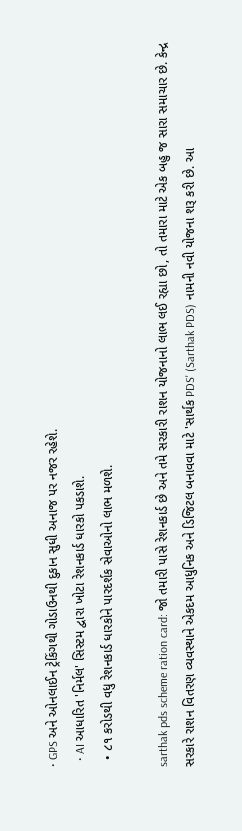• GPS અને ઓનલાઈન ટ્રેકિંગથી ગોડાઉનથી દુકાન સુધી અનાજ પર નજર રહેશે.
  • AI આધારિત 'નિર્મલ' સિસ્ટમ દ્વારા ખોટા રેશનકાર્ડ ધારકો પકડાશે.
  • ૮૧ કરોડથી વધુ રેશનકાર્ડ ધારકોને પારદર્શક સેવાઓનો લાભ મળશે.

sarthak pds scheme ration card: જો તમારી પાસે રેશનકાર્ડ છે અને તમે સરકારી રાશન યોજનાનો લાભ લઈ રહ્યા છો, તો તમારા માટે એક બહુ જ સારા સમાચાર છે. કેન્દ્ર સરકારે રાશન વિતરણ વ્યવસ્થાને એકદમ આધુનિક અને ડિજિટલ બનાવવા માટે 'સાર્થક PDS' (Sarthak PDS) નામની નવી યોજના શરૂ કરી છે. આ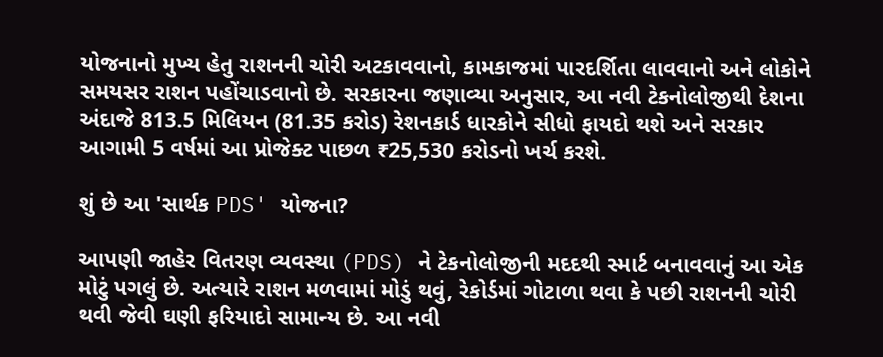યોજનાનો મુખ્ય હેતુ રાશનની ચોરી અટકાવવાનો, કામકાજમાં પારદર્શિતા લાવવાનો અને લોકોને સમયસર રાશન પહોંચાડવાનો છે. સરકારના જણાવ્યા અનુસાર, આ નવી ટેકનોલોજીથી દેશના અંદાજે 813.5 મિલિયન (81.35 કરોડ) રેશનકાર્ડ ધારકોને સીધો ફાયદો થશે અને સરકાર આગામી 5 વર્ષમાં આ પ્રોજેક્ટ પાછળ ₹25,530 કરોડનો ખર્ચ કરશે.

શું છે આ 'સાર્થક PDS' યોજના?

આપણી જાહેર વિતરણ વ્યવસ્થા (PDS) ને ટેકનોલોજીની મદદથી સ્માર્ટ બનાવવાનું આ એક મોટું પગલું છે. અત્યારે રાશન મળવામાં મોડું થવું, રેકોર્ડમાં ગોટાળા થવા કે પછી રાશનની ચોરી થવી જેવી ઘણી ફરિયાદો સામાન્ય છે. આ નવી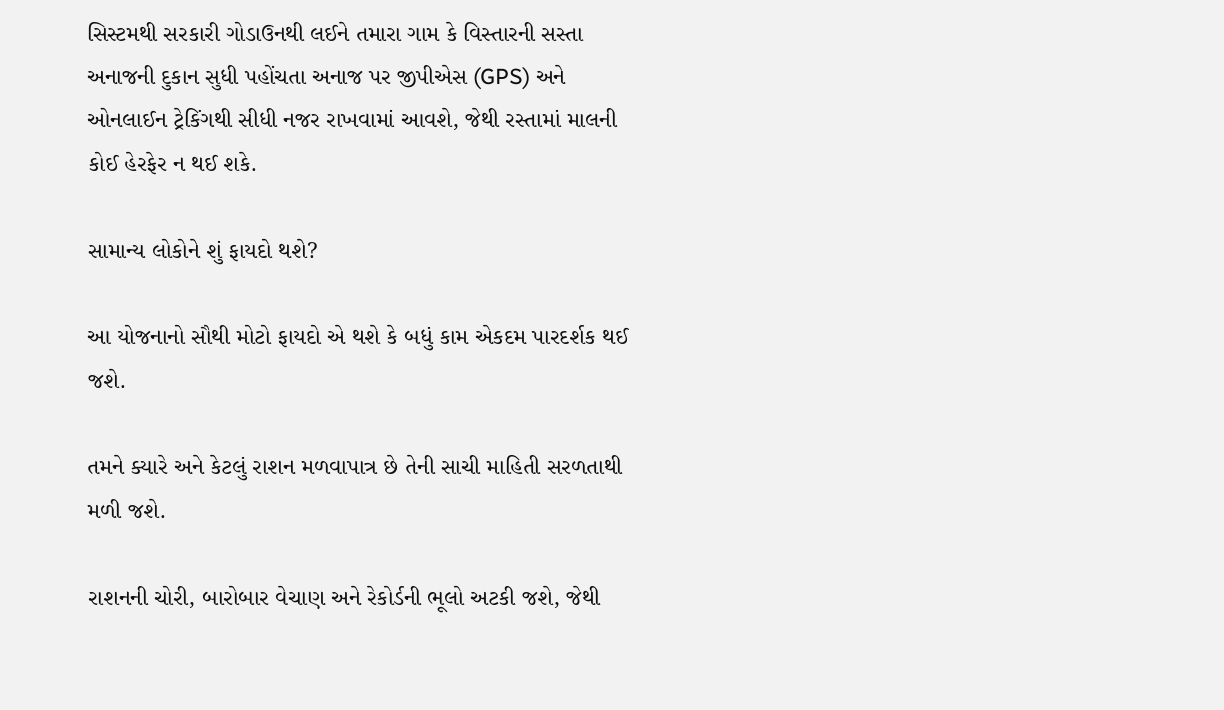સિસ્ટમથી સરકારી ગોડાઉનથી લઈને તમારા ગામ કે વિસ્તારની સસ્તા અનાજની દુકાન સુધી પહોંચતા અનાજ પર જીપીએસ (GPS) અને ઓનલાઈન ટ્રેકિંગથી સીધી નજર રાખવામાં આવશે, જેથી રસ્તામાં માલની કોઈ હેરફેર ન થઈ શકે.

સામાન્ય લોકોને શું ફાયદો થશે?

આ યોજનાનો સૌથી મોટો ફાયદો એ થશે કે બધું કામ એકદમ પારદર્શક થઈ જશે.

તમને ક્યારે અને કેટલું રાશન મળવાપાત્ર છે તેની સાચી માહિતી સરળતાથી મળી જશે.

રાશનની ચોરી, બારોબાર વેચાણ અને રેકોર્ડની ભૂલો અટકી જશે, જેથી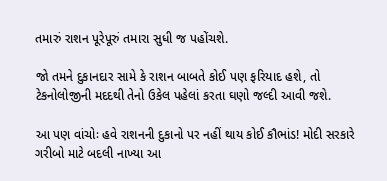તમારું રાશન પૂરેપૂરું તમારા સુધી જ પહોંચશે.

જો તમને દુકાનદાર સામે કે રાશન બાબતે કોઈ પણ ફરિયાદ હશે, તો ટેકનોલોજીની મદદથી તેનો ઉકેલ પહેલાં કરતા ઘણો જલ્દી આવી જશે.

આ પણ વાંચોઃ હવે રાશનની દુકાનો પર નહીં થાય કોઈ કૌભાંડ! મોદી સરકારે ગરીબો માટે બદલી નાખ્યા આ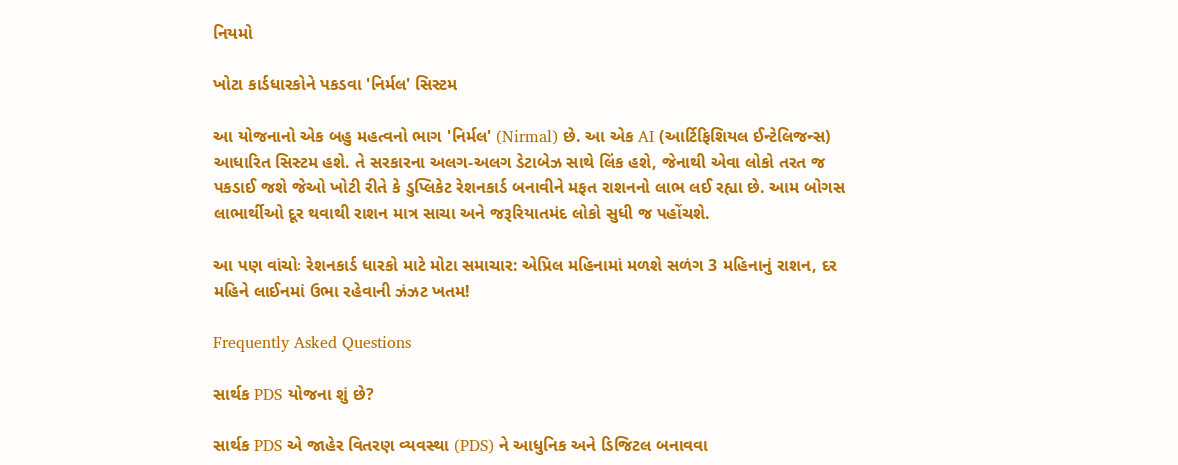નિયમો

ખોટા કાર્ડધારકોને પકડવા 'નિર્મલ' સિસ્ટમ

આ યોજનાનો એક બહુ મહત્વનો ભાગ 'નિર્મલ' (Nirmal) છે. આ એક AI (આર્ટિફિશિયલ ઈન્ટેલિજન્સ) આધારિત સિસ્ટમ હશે. તે સરકારના અલગ-અલગ ડેટાબેઝ સાથે લિંક હશે, જેનાથી એવા લોકો તરત જ પકડાઈ જશે જેઓ ખોટી રીતે કે ડુપ્લિકેટ રેશનકાર્ડ બનાવીને મફત રાશનનો લાભ લઈ રહ્યા છે. આમ બોગસ લાભાર્થીઓ દૂર થવાથી રાશન માત્ર સાચા અને જરૂરિયાતમંદ લોકો સુધી જ પહોંચશે.

આ પણ વાંચોઃ રેશનકાર્ડ ધારકો માટે મોટા સમાચાર: એપ્રિલ મહિનામાં મળશે સળંગ 3 મહિનાનું રાશન, દર મહિને લાઈનમાં ઉભા રહેવાની ઝંઝટ ખતમ!

Frequently Asked Questions

સાર્થક PDS યોજના શું છે?

સાર્થક PDS એ જાહેર વિતરણ વ્યવસ્થા (PDS) ને આધુનિક અને ડિજિટલ બનાવવા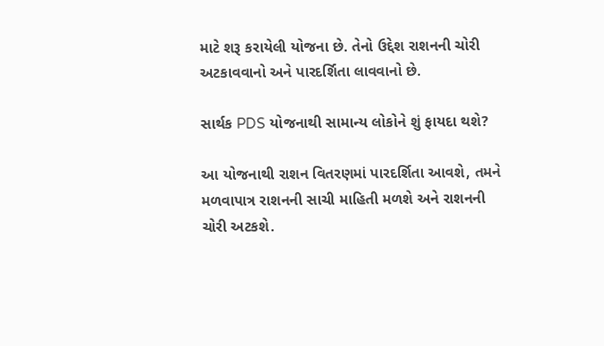માટે શરૂ કરાયેલી યોજના છે. તેનો ઉદ્દેશ રાશનની ચોરી અટકાવવાનો અને પારદર્શિતા લાવવાનો છે.

સાર્થક PDS યોજનાથી સામાન્ય લોકોને શું ફાયદા થશે?

આ યોજનાથી રાશન વિતરણમાં પારદર્શિતા આવશે, તમને મળવાપાત્ર રાશનની સાચી માહિતી મળશે અને રાશનની ચોરી અટકશે.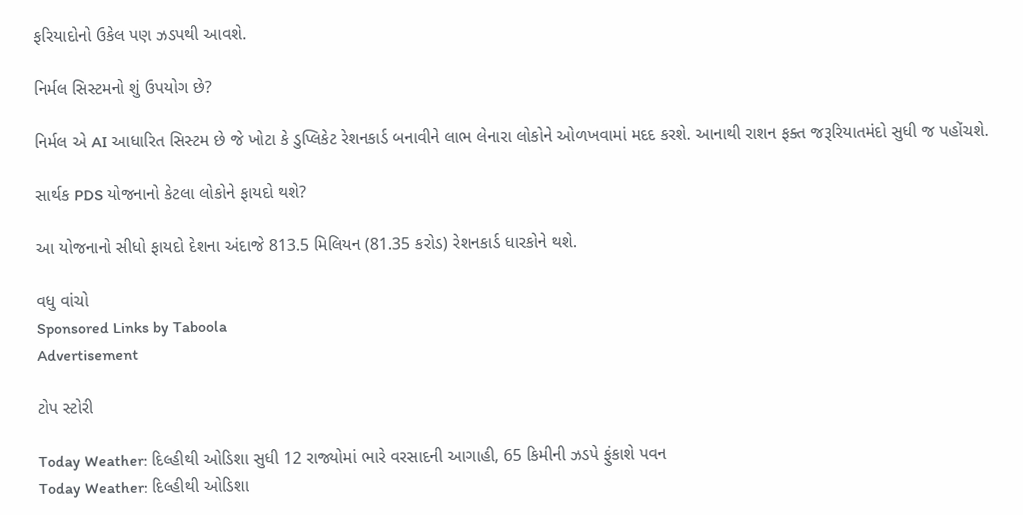ફરિયાદોનો ઉકેલ પણ ઝડપથી આવશે.

નિર્મલ સિસ્ટમનો શું ઉપયોગ છે?

નિર્મલ એ AI આધારિત સિસ્ટમ છે જે ખોટા કે ડુપ્લિકેટ રેશનકાર્ડ બનાવીને લાભ લેનારા લોકોને ઓળખવામાં મદદ કરશે. આનાથી રાશન ફક્ત જરૂરિયાતમંદો સુધી જ પહોંચશે.

સાર્થક PDS યોજનાનો કેટલા લોકોને ફાયદો થશે?

આ યોજનાનો સીધો ફાયદો દેશના અંદાજે 813.5 મિલિયન (81.35 કરોડ) રેશનકાર્ડ ધારકોને થશે.

વધુ વાંચો
Sponsored Links by Taboola
Advertisement

ટોપ સ્ટોરી

Today Weather: દિલ્હીથી ઓડિશા સુધી 12 રાજ્યોમાં ભારે વરસાદની આગાહી, 65 કિમીની ઝડપે ફુંકાશે પવન
Today Weather: દિલ્હીથી ઓડિશા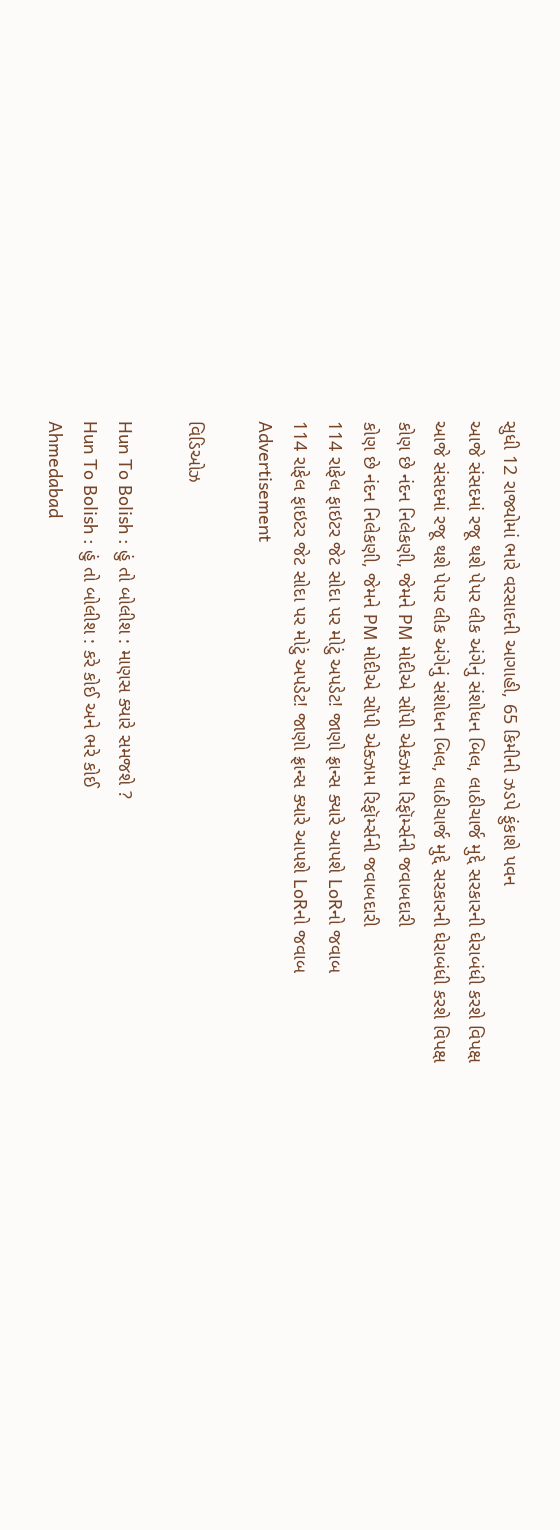સુધી 12 રાજ્યોમાં ભારે વરસાદની આગાહી, 65 કિમીની ઝડપે ફુંકાશે પવન
આજે સંસદમાં રજૂ થશે પેપર લીક અંગેનું સંશોધન બિલ, લાઠીચાર્જ મુદ્દે સરકારની ઘેરાબંધી કરશે વિપક્ષ
આજે સંસદમાં રજૂ થશે પેપર લીક અંગેનું સંશોધન બિલ, લાઠીચાર્જ મુદ્દે સરકારની ઘેરાબંધી કરશે વિપક્ષ
કોણ છે નંદન નિલેકણી, જેમને PM મોદીએ સોંપી એક્ઝામ રિફૉર્મ્સની જવાબદારી
કોણ છે નંદન નિલેકણી, જેમને PM મોદીએ સોંપી એક્ઝામ રિફૉર્મ્સની જવાબદારી
114 રાફેલ ફાઇટર જેટ સોદા પર મોટું અપડેટ! જાણો ફ્રાન્સ ક્યારે આપશે LoRનો જવાબ
114 રાફેલ ફાઇટર જેટ સોદા પર મોટું અપડેટ! જાણો ફ્રાન્સ ક્યારે આપશે LoRનો જવાબ
Advertisement

વિડિઓઝ

Hun To Bolish : હું તો બોલીશ : માણસ ક્યારે સમજશે ?
Hun To Bolish : હું તો બોલીશ : કરે કોઈ અને ભરે કોઈ
Ahmedabad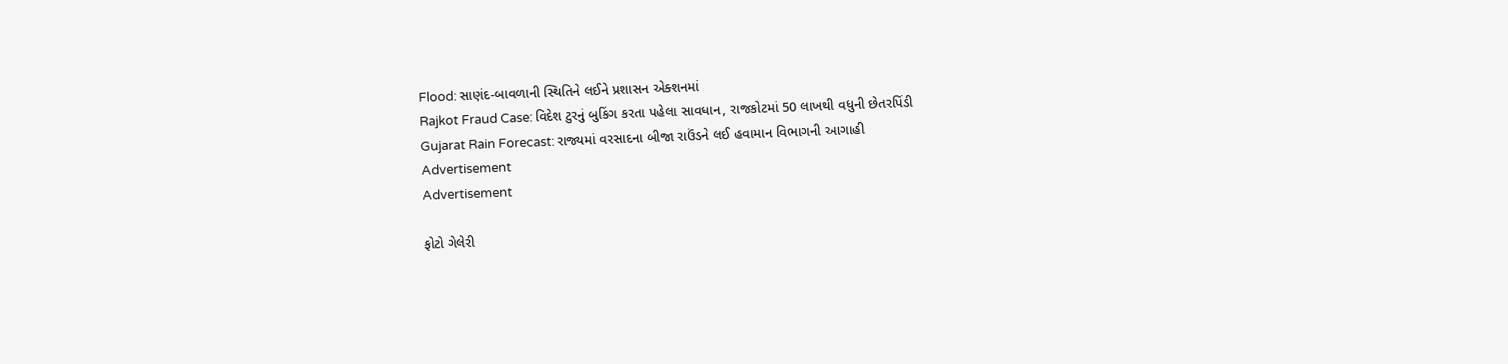Flood: સાણંદ-બાવળાની સ્થિતિને લઈને પ્રશાસન એક્શનમાં
Rajkot Fraud Case: વિદેશ ટુરનું બુકિંગ કરતા પહેલા સાવધાન, રાજકોટમાં 50 લાખથી વધુની છેતરપિંડી
Gujarat Rain Forecast: રાજ્યમાં વરસાદના બીજા રાઉંડને લઈ હવામાન વિભાગની આગાહી
Advertisement
Advertisement

ફોટો ગેલેરી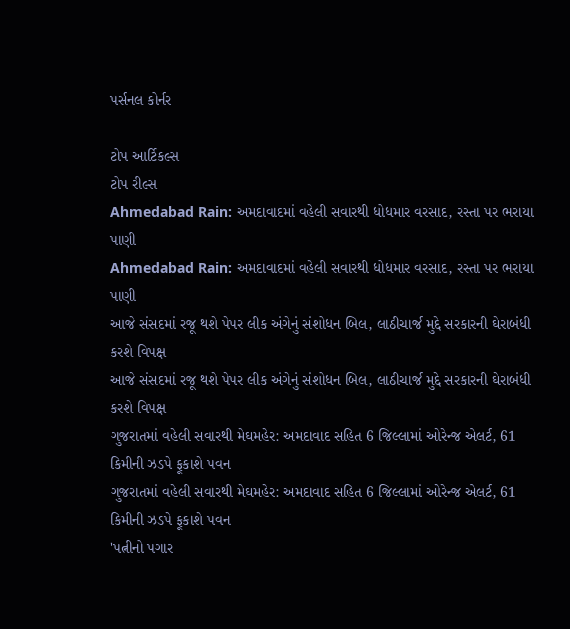પર્સનલ કોર્નર

ટોપ આર્ટિકલ્સ
ટોપ રીલ્સ
Ahmedabad Rain: અમદાવાદમાં વહેલી સવારથી ધોધમાર વરસાદ, રસ્તા પર ભરાયા પાણી
Ahmedabad Rain: અમદાવાદમાં વહેલી સવારથી ધોધમાર વરસાદ, રસ્તા પર ભરાયા પાણી
આજે સંસદમાં રજૂ થશે પેપર લીક અંગેનું સંશોધન બિલ, લાઠીચાર્જ મુદ્દે સરકારની ઘેરાબંધી કરશે વિપક્ષ
આજે સંસદમાં રજૂ થશે પેપર લીક અંગેનું સંશોધન બિલ, લાઠીચાર્જ મુદ્દે સરકારની ઘેરાબંધી કરશે વિપક્ષ
ગુજરાતમાં વહેલી સવારથી મેઘમહેર: અમદાવાદ સહિત 6 જિલ્લામાં ઓરેન્જ એલર્ટ, 61 કિમીની ઝડપે ફૂકાશે પવન
ગુજરાતમાં વહેલી સવારથી મેઘમહેર: અમદાવાદ સહિત 6 જિલ્લામાં ઓરેન્જ એલર્ટ, 61 કિમીની ઝડપે ફૂકાશે પવન
'પત્નીનો પગાર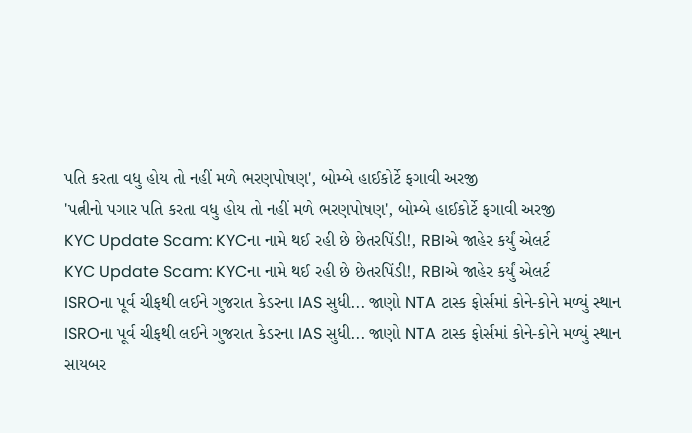પતિ કરતા વધુ હોય તો નહીં મળે ભરણપોષણ', બોમ્બે હાઈકોર્ટે ફગાવી અરજી
'પત્નીનો પગાર પતિ કરતા વધુ હોય તો નહીં મળે ભરણપોષણ', બોમ્બે હાઈકોર્ટે ફગાવી અરજી
KYC Update Scam: KYCના નામે થઈ રહી છે છેતરપિંડી!, RBIએ જાહેર કર્યું એલર્ટ
KYC Update Scam: KYCના નામે થઈ રહી છે છેતરપિંડી!, RBIએ જાહેર કર્યું એલર્ટ
ISROના પૂર્વ ચીફથી લઈને ગુજરાત કેડરના IAS સુધી... જાણો NTA ટાસ્ક ફોર્સમાં કોને-કોને મળ્યું સ્થાન
ISROના પૂર્વ ચીફથી લઈને ગુજરાત કેડરના IAS સુધી... જાણો NTA ટાસ્ક ફોર્સમાં કોને-કોને મળ્યું સ્થાન
સાયબર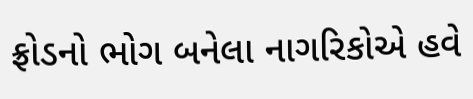ફ્રોડનો ભોગ બનેલા નાગરિકોએ હવે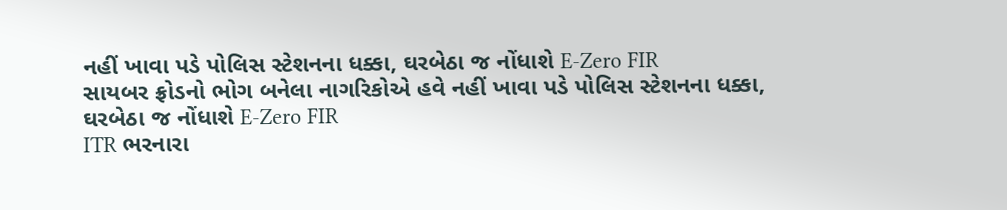નહીં ખાવા પડે પોલિસ સ્ટેશનના ધક્કા, ઘરબેઠા જ નોંધાશે E-Zero FIR
સાયબર ફ્રોડનો ભોગ બનેલા નાગરિકોએ હવે નહીં ખાવા પડે પોલિસ સ્ટેશનના ધક્કા, ઘરબેઠા જ નોંધાશે E-Zero FIR
ITR ભરનારા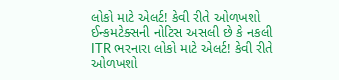લોકો માટે એલર્ટ! કેવી રીતે ઓળખશો ઈન્કમટેક્સની નોટિસ અસલી છે કે નકલી
ITR ભરનારા લોકો માટે એલર્ટ! કેવી રીતે ઓળખશો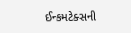ઈન્કમટેક્સની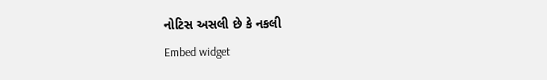નોટિસ અસલી છે કે નકલી
Embed widget